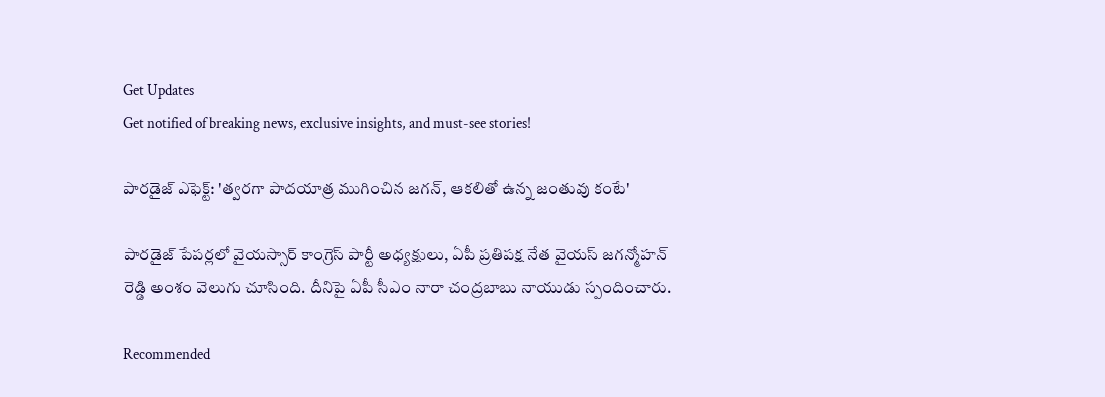Get Updates
Get notified of breaking news, exclusive insights, and must-see stories!

పారడైజ్ ఎఫెక్ట్: 'త్వరగా పాదయాత్ర ముగించిన జగన్, ఆకలితో ఉన్న జంతువు కంటే'

పారడైజ్ పేపర్లలో వైయస్సార్ కాంగ్రెస్ పార్టీ అధ్యక్షులు, ఏపీ ప్రతిపక్ష నేత వైయస్ జగన్మోహన్ రెడ్డి అంశం వెలుగు చూసింది. దీనిపై ఏపీ సీఎం నారా చంద్రబాబు నాయుడు స్పందించారు.

Recommended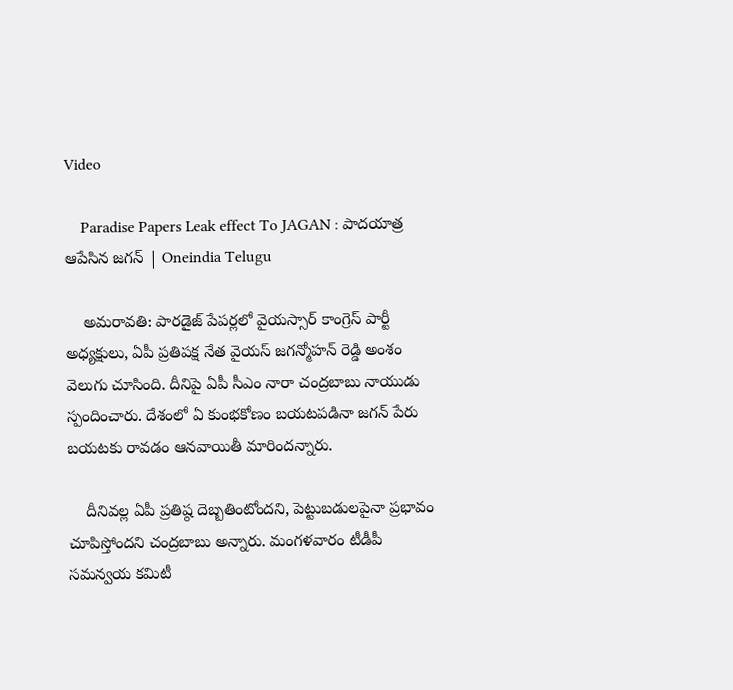Video

    Paradise Papers Leak effect To JAGAN : పాదయాత్ర ఆపేసిన జగన్ | Oneindia Telugu

    అమరావతి: పారడైజ్ పేపర్లలో వైయస్సార్ కాంగ్రెస్ పార్టీ అధ్యక్షులు, ఏపీ ప్రతిపక్ష నేత వైయస్ జగన్మోహన్ రెడ్డి అంశం వెలుగు చూసింది. దీనిపై ఏపీ సీఎం నారా చంద్రబాబు నాయుడు స్పందించారు. దేశంలో ఏ కుంభకోణం బయటపడినా జగన్ పేరు బయటకు రావడం ఆనవాయితీ మారిందన్నారు.

    దీనివల్ల ఏపీ ప్రతిష్ఠ దెబ్బతింటోందని, పెట్టుబడులపైనా ప్రభావం చూపిస్తోందని చంద్రబాబు అన్నారు. మంగళవారం టీడీపీ సమన్వయ కమిటీ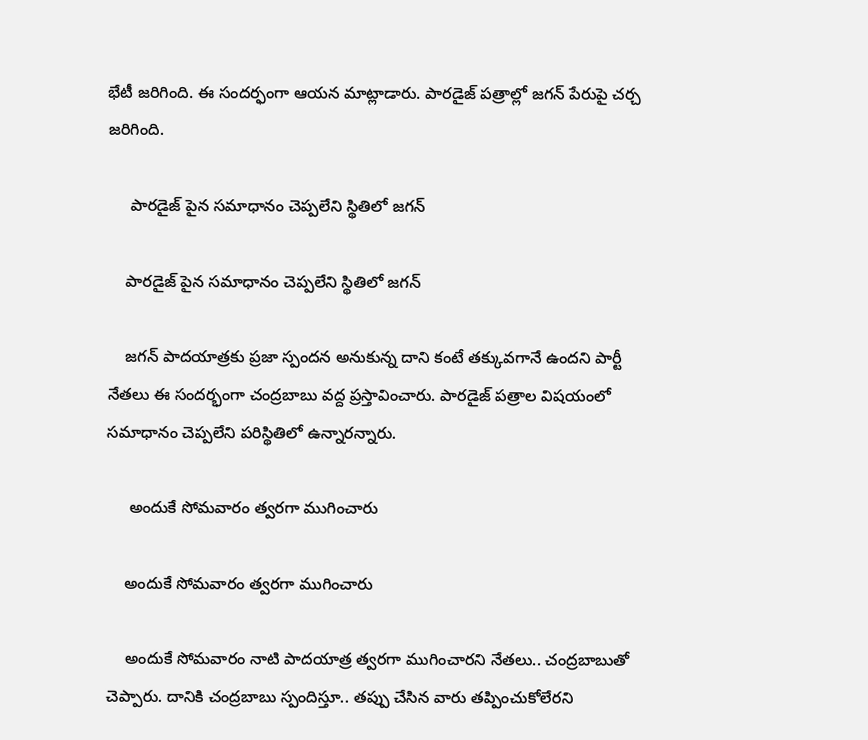భేటీ జరిగింది. ఈ సందర్ఫంగా ఆయన మాట్లాడారు. పారడైజ్‌ పత్రాల్లో జగన్ పేరుపై చర్చ జరిగింది.

     పారడైజ్ పైన సమాధానం చెప్పలేని స్థితిలో జగన్

    పారడైజ్ పైన సమాధానం చెప్పలేని స్థితిలో జగన్

    జగన్‌ పాదయాత్రకు ప్రజా స్పందన అనుకున్న దాని కంటే తక్కువగానే ఉందని పార్టీ నేతలు ఈ సందర్భంగా చంద్రబాబు వద్ద ప్రస్తావించారు. పారడైజ్‌ పత్రాల విషయంలో సమాధానం చెప్పలేని పరిస్థితిలో ఉన్నారన్నారు.

     అందుకే సోమవారం త్వరగా ముగించారు

    అందుకే సోమవారం త్వరగా ముగించారు

    అందుకే సోమవారం నాటి పాదయాత్ర త్వరగా ముగించారని నేతలు.. చంద్రబాబుతో చెప్పారు. దానికి చంద్రబాబు స్పందిస్తూ.. తప్పు చేసిన వారు తప్పించుకోలేరని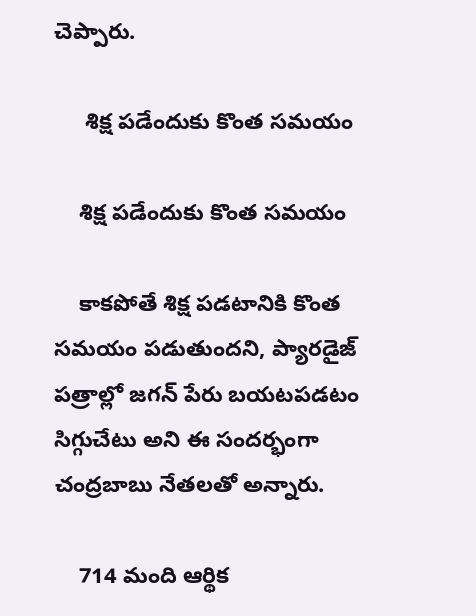చెప్పారు.

     శిక్ష పడేందుకు కొంత సమయం

    శిక్ష పడేందుకు కొంత సమయం

    కాకపోతే శిక్ష పడటానికి కొంత సమయం పడుతుందని, ప్యారడైజ్‌ పత్రాల్లో జగన్ పేరు బయటపడటం సిగ్గుచేటు అని ఈ సందర్భంగా చంద్రబాబు నేతలతో అన్నారు.

    714 మంది ఆర్థిక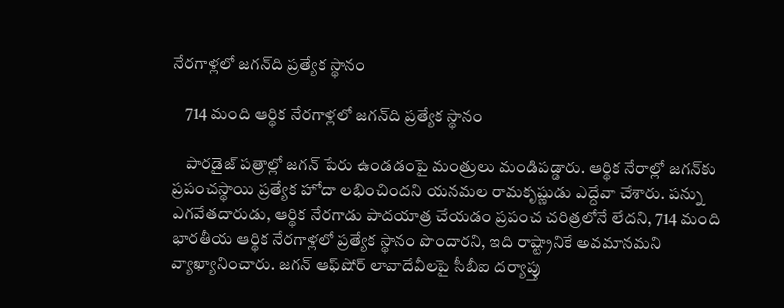నేరగాళ్లలో జగన్‌ది ప్రత్యేక స్థానం

    714 మంది ఆర్థిక నేరగాళ్లలో జగన్‌ది ప్రత్యేక స్థానం

    పారడైజ్‌ పత్రాల్లో జగన్‌ పేరు ఉండడంపై మంత్రులు మండిపడ్డారు. ఆర్థిక నేరాల్లో జగన్‌కు ప్రపంచస్థాయి ప్రత్యేక హోదా లభించిందని యనమల రామకృష్ణుడు ఎద్దేవా చేశారు. పన్ను ఎగవేతదారుడు, ఆర్థిక నేరగాడు పాదయాత్ర చేయడం ప్రపంచ చరిత్రలోనే లేదని, 714 మంది భారతీయ ఆర్థిక నేరగాళ్లలో ప్రత్యేక స్థానం పొందారని, ఇది రాష్ట్రానికే అవమానమని వ్యాఖ్యానించారు. జగన్‌ ఆఫ్‌షోర్‌ లావాదేవీలపై సీబీఐ దర్యాప్తు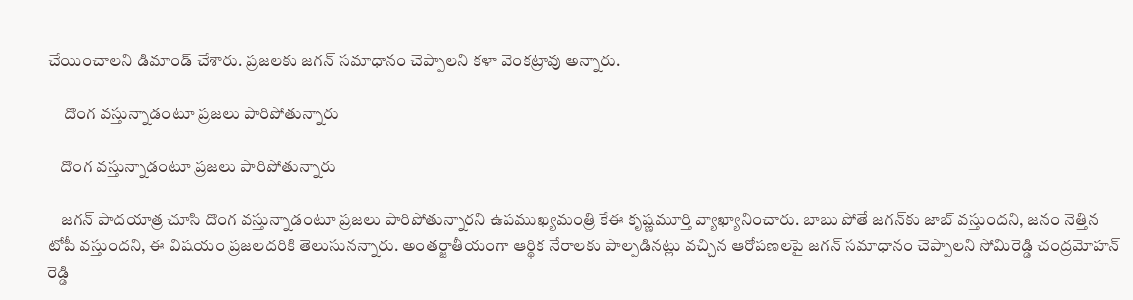చేయించాలని డిమాండ్‌ చేశారు. ప్రజలకు జగన్ సమాధానం చెప్పాలని కళా వెంకట్రావు అన్నారు.

     దొంగ వస్తున్నాడంటూ ప్రజలు పారిపోతున్నారు

    దొంగ వస్తున్నాడంటూ ప్రజలు పారిపోతున్నారు

    జగన్‌ పాదయాత్ర చూసి దొంగ వస్తున్నాడంటూ ప్రజలు పారిపోతున్నారని ఉపముఖ్యమంత్రి కేఈ కృష్ణమూర్తి వ్యాఖ్యానించారు. బాబు పోతే జగన్‌కు జాబ్ వస్తుందని, జనం నెత్తిన టోపీ వస్తుందని, ఈ విషయం ప్రజలదరికి తెలుసునన్నారు. అంతర్జాతీయంగా ఆర్థిక నేరాలకు పాల్పడినట్లు వచ్చిన ఆరోపణలపై జగన్‌ సమాధానం చెప్పాలని సోమిరెడ్డి చంద్రమోహన్ రెడ్డి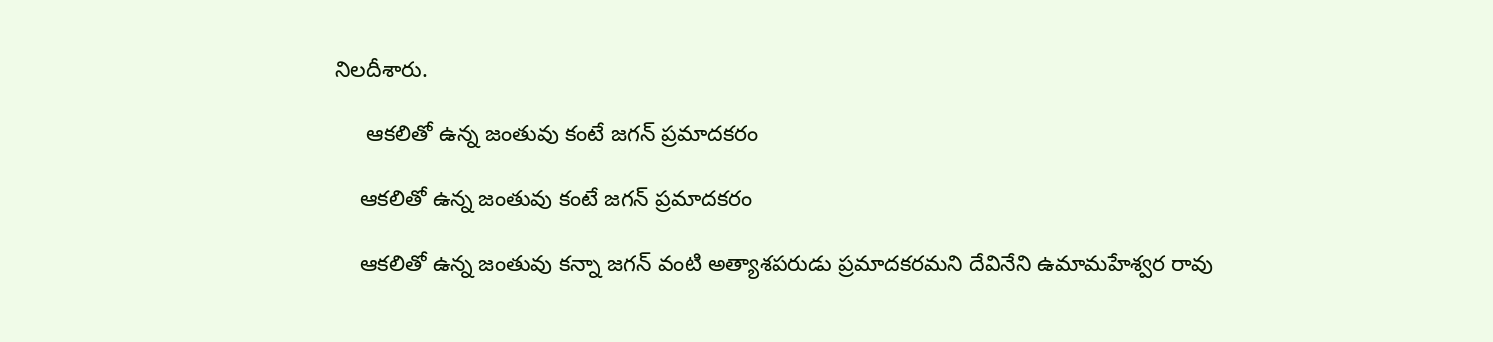నిలదీశారు.

     ఆకలితో ఉన్న జంతువు కంటే జగన్ ప్రమాదకరం

    ఆకలితో ఉన్న జంతువు కంటే జగన్ ప్రమాదకరం

    ఆకలితో ఉన్న జంతువు కన్నా జగన్‌ వంటి అత్యాశపరుడు ప్రమాదకరమని దేవినేని ఉమామహేశ్వర రావు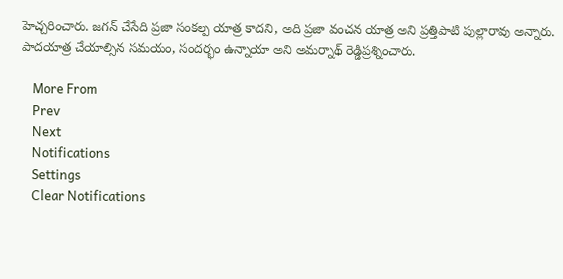హెచ్చరించారు. జగన్‌ చేసేది ప్రజా సంకల్ప యాత్ర కాదని, అది ప్రజా వంచన యాత్ర అని ప్రత్తిపాటి పుల్లారావు అన్నారు. పాదయాత్ర చేయాల్సిన సమయం, సందర్భం ఉన్నాయా అని అమర్నాథ్ రెడ్డిప్రశ్నించారు.

    More From
    Prev
    Next
    Notifications
    Settings
    Clear Notifications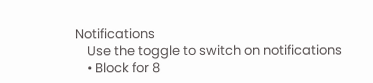Notifications
    Use the toggle to switch on notifications
    • Block for 8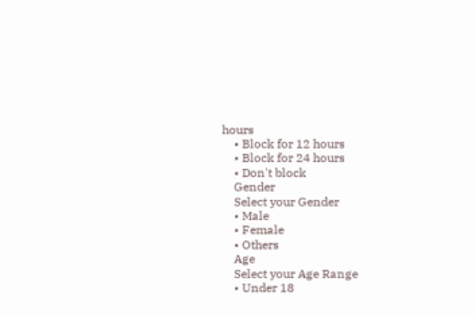hours
    • Block for 12 hours
    • Block for 24 hours
    • Don't block
    Gender
    Select your Gender
    • Male
    • Female
    • Others
    Age
    Select your Age Range
    • Under 18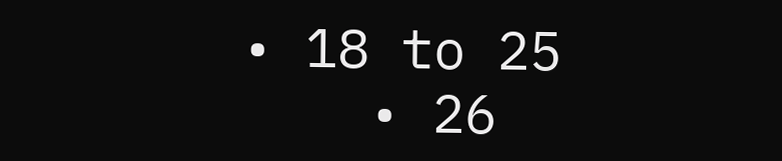• 18 to 25
    • 26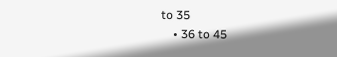to 35
    • 36 to 45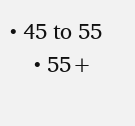• 45 to 55
    • 55+